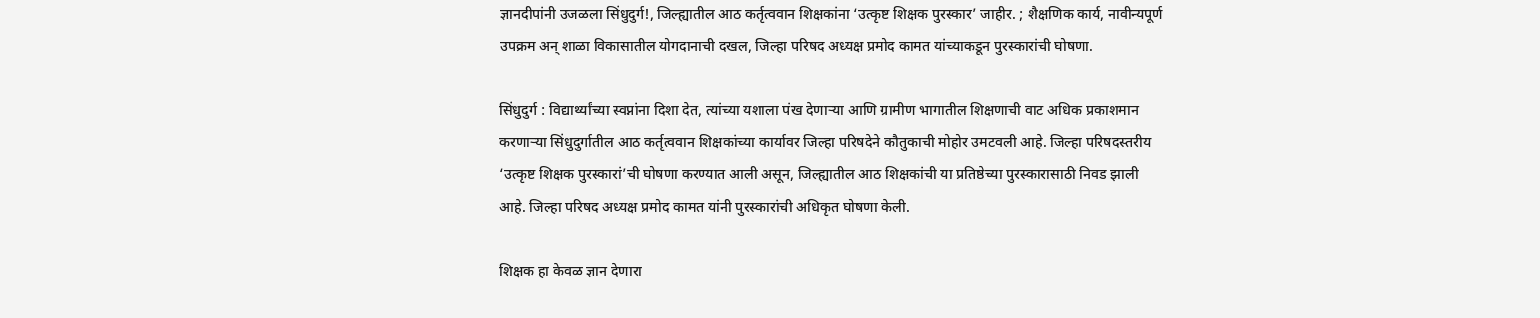ज्ञानदीपांनी उजळला सिंधुदुर्ग!, जिल्ह्यातील आठ कर्तृत्ववान शिक्षकांना ‘उत्कृष्ट शिक्षक पुरस्कार’ जाहीर. ; शैक्षणिक कार्य, नावीन्यपूर्ण उपक्रम अन् शाळा विकासातील योगदानाची दखल, जिल्हा परिषद अध्यक्ष प्रमोद कामत यांच्याकडून पुरस्कारांची घोषणा.

सिंधुदुर्ग : विद्यार्थ्यांच्या स्वप्नांना दिशा देत, त्यांच्या यशाला पंख देणाऱ्या आणि ग्रामीण भागातील शिक्षणाची वाट अधिक प्रकाशमान करणाऱ्या सिंधुदुर्गातील आठ कर्तृत्ववान शिक्षकांच्या कार्यावर जिल्हा परिषदेने कौतुकाची मोहोर उमटवली आहे. जिल्हा परिषदस्तरीय ‘उत्कृष्ट शिक्षक पुरस्कारां’ची घोषणा करण्यात आली असून, जिल्ह्यातील आठ शिक्षकांची या प्रतिष्ठेच्या पुरस्कारासाठी निवड झाली आहे. जिल्हा परिषद अध्यक्ष प्रमोद कामत यांनी पुरस्कारांची अधिकृत घोषणा केली.

शिक्षक हा केवळ ज्ञान देणारा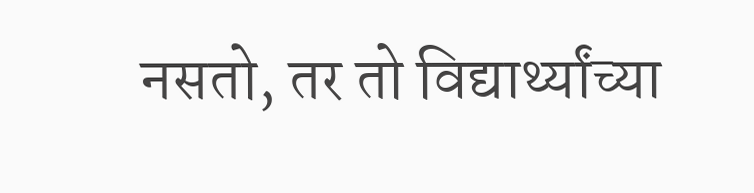नसतो, तर तो विद्यार्थ्यांच्या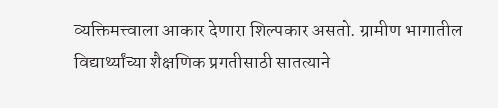व्यक्तिमत्त्वाला आकार देणारा शिल्पकार असतो. ग्रामीण भागातील विद्यार्थ्यांच्या शैक्षणिक प्रगतीसाठी सातत्याने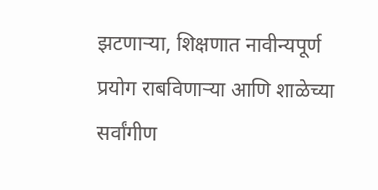झटणाऱ्या, शिक्षणात नावीन्यपूर्ण प्रयोग राबविणाऱ्या आणि शाळेच्या सर्वांगीण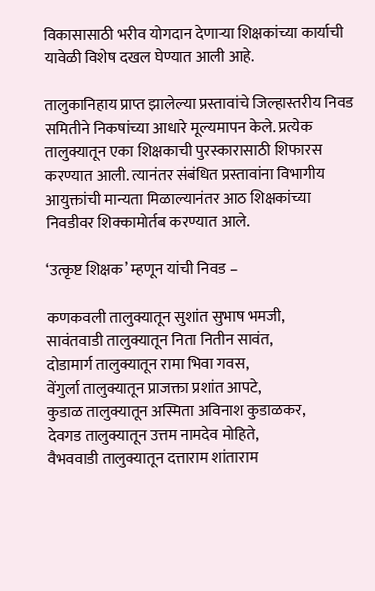विकासासाठी भरीव योगदान देणाऱ्या शिक्षकांच्या कार्याची यावेळी विशेष दखल घेण्यात आली आहे.

तालुकानिहाय प्राप्त झालेल्या प्रस्तावांचे जिल्हास्तरीय निवड समितीने निकषांच्या आधारे मूल्यमापन केले. प्रत्येक तालुक्यातून एका शिक्षकाची पुरस्कारासाठी शिफारस करण्यात आली. त्यानंतर संबंधित प्रस्तावांना विभागीय आयुक्तांची मान्यता मिळाल्यानंतर आठ शिक्षकांच्या निवडीवर शिक्कामोर्तब करण्यात आले.

‘उत्कृष्ट शिक्षक’ म्हणून यांची निवड –

कणकवली तालुक्यातून सुशांत सुभाष भमजी,
सावंतवाडी तालुक्यातून निता नितीन सावंत,
दोडामार्ग तालुक्यातून रामा भिवा गवस,
वेंगुर्ला तालुक्यातून प्राजक्ता प्रशांत आपटे,
कुडाळ तालुक्यातून अस्मिता अविनाश कुडाळकर,
देवगड तालुक्यातून उत्तम नामदेव मोहिते,
वैभववाडी तालुक्यातून दत्ताराम शांताराम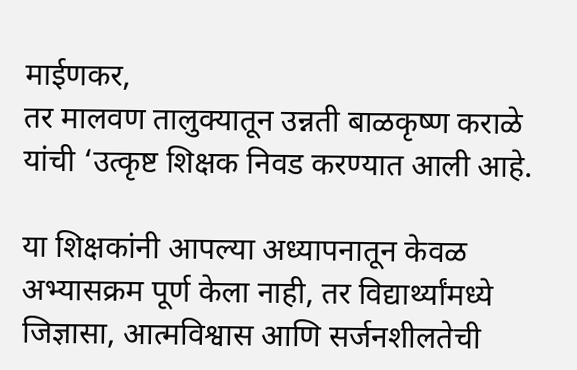माईणकर,
तर मालवण तालुक्यातून उन्नती बाळकृष्ण कराळे यांची ‘उत्कृष्ट शिक्षक निवड करण्यात आली आहे.

या शिक्षकांनी आपल्या अध्यापनातून केवळ अभ्यासक्रम पूर्ण केला नाही, तर विद्यार्थ्यांमध्ये जिज्ञासा, आत्मविश्वास आणि सर्जनशीलतेची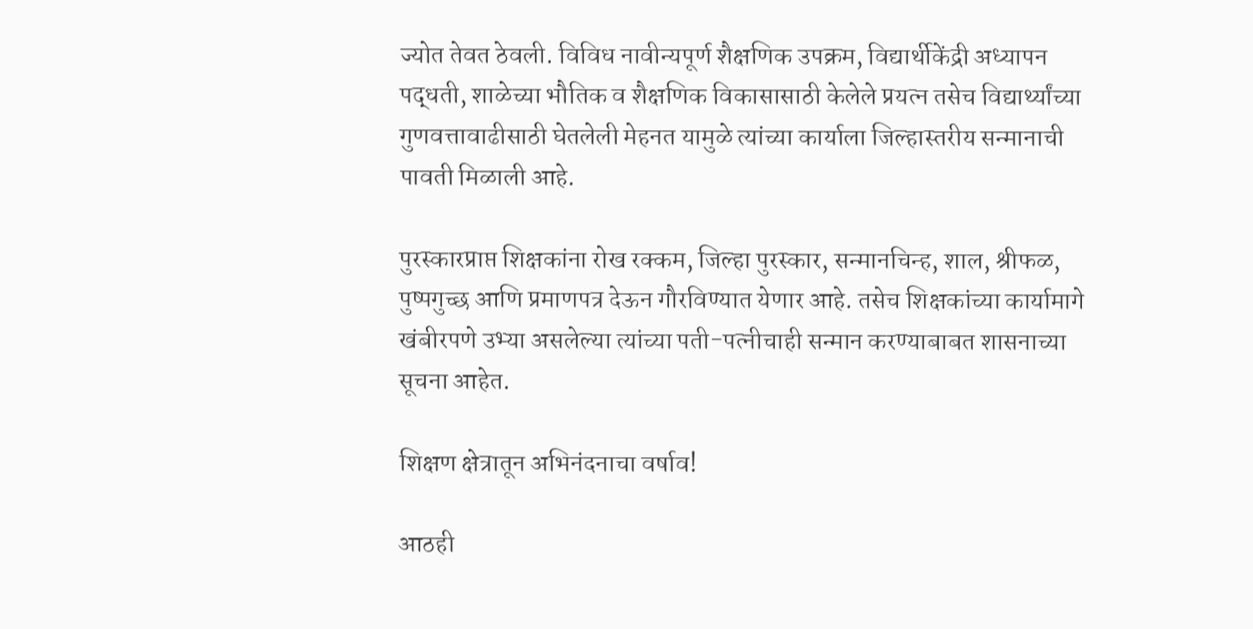ज्योत तेवत ठेवली. विविध नावीन्यपूर्ण शैक्षणिक उपक्रम, विद्यार्थीकेंद्री अध्यापन पद्धती, शाळेच्या भौतिक व शैक्षणिक विकासासाठी केलेले प्रयत्न तसेच विद्यार्थ्यांच्या गुणवत्तावाढीसाठी घेतलेली मेहनत यामुळे त्यांच्या कार्याला जिल्हास्तरीय सन्मानाची पावती मिळाली आहे.

पुरस्कारप्राप्त शिक्षकांना रोख रक्कम, जिल्हा पुरस्कार, सन्मानचिन्ह, शाल, श्रीफळ, पुष्पगुच्छ आणि प्रमाणपत्र देऊन गौरविण्यात येणार आहे. तसेच शिक्षकांच्या कार्यामागे खंबीरपणे उभ्या असलेल्या त्यांच्या पती-पत्नीचाही सन्मान करण्याबाबत शासनाच्या सूचना आहेत.

शिक्षण क्षेत्रातून अभिनंदनाचा वर्षाव!

आठही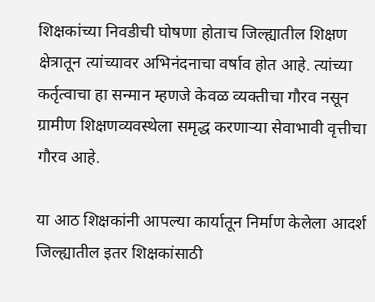शिक्षकांच्या निवडीची घोषणा होताच जिल्ह्यातील शिक्षण क्षेत्रातून त्यांच्यावर अभिनंदनाचा वर्षाव होत आहे. त्यांच्या कर्तृत्वाचा हा सन्मान म्हणजे केवळ व्यक्तीचा गौरव नसून ग्रामीण शिक्षणव्यवस्थेला समृद्ध करणाऱ्या सेवाभावी वृत्तीचा गौरव आहे.

या आठ शिक्षकांनी आपल्या कार्यातून निर्माण केलेला आदर्श जिल्ह्यातील इतर शिक्षकांसाठी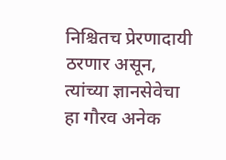निश्चितच प्रेरणादायी ठरणार असून, त्यांच्या ज्ञानसेवेचा हा गौरव अनेक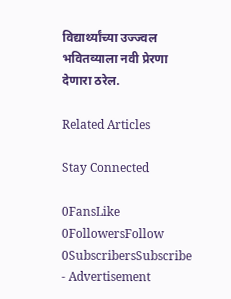विद्यार्थ्यांच्या उज्ज्वल भवितव्याला नवी प्रेरणा देणारा ठरेल.

Related Articles

Stay Connected

0FansLike
0FollowersFollow
0SubscribersSubscribe
- Advertisement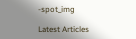-spot_img

Latest Articles